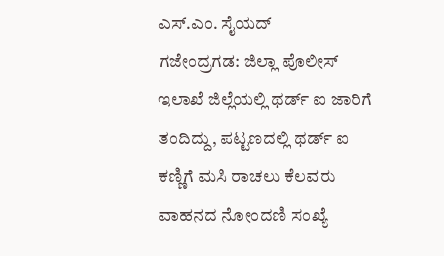ಎಸ್.ಎಂ. ಸೈಯದ್
ಗಜೇಂದ್ರಗಡ: ಜಿಲ್ಲಾ ಪೊಲೀಸ್ ಇಲಾಖೆ ಜಿಲ್ಲೆಯಲ್ಲಿ ಥರ್ಡ್ ಐ ಜಾರಿಗೆ ತಂದಿದ್ದು, ಪಟ್ಟಣದಲ್ಲಿ ಥರ್ಡ್ ಐ ಕಣ್ಣಿಗೆ ಮಸಿ ರಾಚಲು ಕೆಲವರು ವಾಹನದ ನೋಂದಣಿ ಸಂಖ್ಯೆ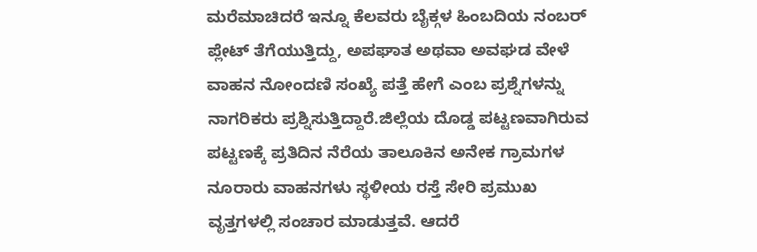ಮರೆಮಾಚಿದರೆ ಇನ್ನೂ ಕೆಲವರು ಬೈಕ್ಗಳ ಹಿಂಬದಿಯ ನಂಬರ್ ಪ್ಲೇಟ್ ತೆಗೆಯುತ್ತಿದ್ದು, ಅಪಘಾತ ಅಥವಾ ಅವಘಡ ವೇಳೆ ವಾಹನ ನೋಂದಣಿ ಸಂಖ್ಯೆ ಪತ್ತೆ ಹೇಗೆ ಎಂಬ ಪ್ರಶ್ನೆಗಳನ್ನು ನಾಗರಿಕರು ಪ್ರಶ್ನಿಸುತ್ತಿದ್ದಾರೆ.ಜಿಲ್ಲೆಯ ದೊಡ್ಡ ಪಟ್ಟಣವಾಗಿರುವ ಪಟ್ಟಣಕ್ಕೆ ಪ್ರತಿದಿನ ನೆರೆಯ ತಾಲೂಕಿನ ಅನೇಕ ಗ್ರಾಮಗಳ ನೂರಾರು ವಾಹನಗಳು ಸ್ಥಳೀಯ ರಸ್ತೆ ಸೇರಿ ಪ್ರಮುಖ ವೃತ್ತಗಳಲ್ಲಿ ಸಂಚಾರ ಮಾಡುತ್ತವೆ. ಆದರೆ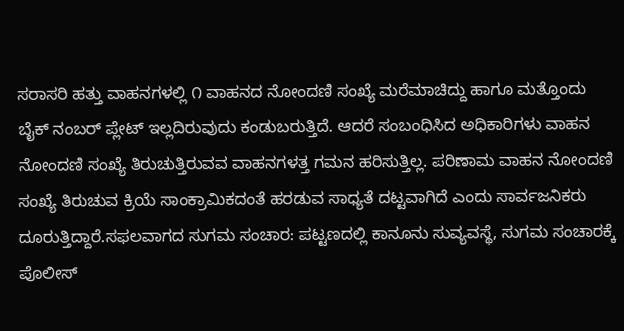ಸರಾಸರಿ ಹತ್ತು ವಾಹನಗಳಲ್ಲಿ ೧ ವಾಹನದ ನೋಂದಣಿ ಸಂಖ್ಯೆ ಮರೆಮಾಚಿದ್ದು ಹಾಗೂ ಮತ್ತೊಂದು ಬೈಕ್ ನಂಬರ್ ಪ್ಲೇಟ್ ಇಲ್ಲದಿರುವುದು ಕಂಡುಬರುತ್ತಿದೆ. ಆದರೆ ಸಂಬಂಧಿಸಿದ ಅಧಿಕಾರಿಗಳು ವಾಹನ ನೋಂದಣಿ ಸಂಖ್ಯೆ ತಿರುಚುತ್ತಿರುವವ ವಾಹನಗಳತ್ತ ಗಮನ ಹರಿಸುತ್ತಿಲ್ಲ. ಪರಿಣಾಮ ವಾಹನ ನೋಂದಣಿ ಸಂಖ್ಯೆ ತಿರುಚುವ ಕ್ರಿಯೆ ಸಾಂಕ್ರಾಮಿಕದಂತೆ ಹರಡುವ ಸಾಧ್ಯತೆ ದಟ್ಟವಾಗಿದೆ ಎಂದು ಸಾರ್ವಜನಿಕರು ದೂರುತ್ತಿದ್ದಾರೆ.ಸಫಲವಾಗದ ಸುಗಮ ಸಂಚಾರ: ಪಟ್ಟಣದಲ್ಲಿ ಕಾನೂನು ಸುವ್ಯವಸ್ಥೆ, ಸುಗಮ ಸಂಚಾರಕ್ಕೆ ಪೊಲೀಸ್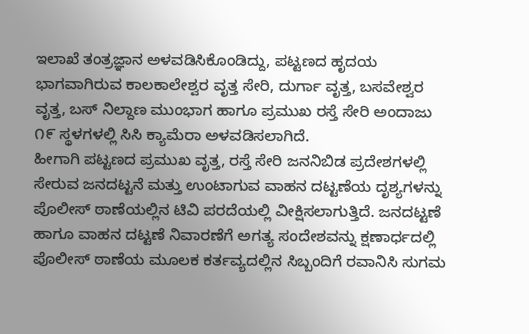ಇಲಾಖೆ ತಂತ್ರಜ್ಞಾನ ಅಳವಡಿಸಿಕೊಂಡಿದ್ದು, ಪಟ್ಟಣದ ಹೃದಯ ಭಾಗವಾಗಿರುವ ಕಾಲಕಾಲೇಶ್ವರ ವೃತ್ತ ಸೇರಿ, ದುರ್ಗಾ ವೃತ್ತ, ಬಸವೇಶ್ವರ ವೃತ್ತ, ಬಸ್ ನಿಲ್ದಾಣ ಮುಂಭಾಗ ಹಾಗೂ ಪ್ರಮುಖ ರಸ್ತೆ ಸೇರಿ ಅಂದಾಜು ೧೯ ಸ್ಥಳಗಳಲ್ಲಿ ಸಿಸಿ ಕ್ಯಾಮೆರಾ ಅಳವಡಿಸಲಾಗಿದೆ.
ಹೀಗಾಗಿ ಪಟ್ಟಣದ ಪ್ರಮುಖ ವೃತ್ತ, ರಸ್ತೆ ಸೇರಿ ಜನನಿಬಿಡ ಪ್ರದೇಶಗಳಲ್ಲಿ ಸೇರುವ ಜನದಟ್ಟನೆ ಮತ್ತು ಉಂಟಾಗುವ ವಾಹನ ದಟ್ಟಣೆಯ ದೃಶ್ಯಗಳನ್ನು ಪೊಲೀಸ್ ಠಾಣೆಯಲ್ಲಿನ ಟಿವಿ ಪರದೆಯಲ್ಲಿ ವೀಕ್ಷಿಸಲಾಗುತ್ತಿದೆ. ಜನದಟ್ಟಣೆ ಹಾಗೂ ವಾಹನ ದಟ್ಟಣೆ ನಿವಾರಣೆಗೆ ಅಗತ್ಯ ಸಂದೇಶವನ್ನು ಕ್ಷಣಾರ್ಧದಲ್ಲಿ ಪೊಲೀಸ್ ಠಾಣೆಯ ಮೂಲಕ ಕರ್ತವ್ಯದಲ್ಲಿನ ಸಿಬ್ಬಂದಿಗೆ ರವಾನಿಸಿ ಸುಗಮ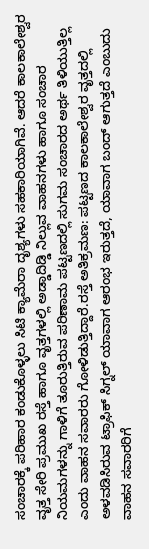ಸಂಚಾರಕ್ಕೆ ಪರಿಹಾರ ಕಂಡುಕೊಳ್ಳಲು ಸಿಟಿ ಕ್ಯಾಮೆರಾ ದೃಶ್ಯಗಳು ಸಹಕಾರಿಯಾಗಿವೆ. ಆದರೆ ಕಾಲಕಾಲೇಶ್ವರ ವೃತ್ತ ಸೇರಿ ಪ್ರಮುಖ ರಸ್ತೆ ಹಾಗೂ ವೃತ್ತಗಳಲ್ಲಿ ಅಡ್ಡಾದಿಡ್ಡಿ ನಿಲ್ಲುವ ವಾಹನಗಳು ಹಾಗೂ ಸಂಚಾರ ನಿಯಮಗಳನ್ನು ಗಾಳಿಗೆ ತೂರುತ್ತಿರುವ ಪರಿಣಾಮ ಪಟ್ಟಣದಲ್ಲಿ ಸುಗಮ ಸಂಚಾರದ ಅರ್ಥ ತಿಳಿಯುತ್ತಿಲ್ಲ ಎಂದು ವಾಹನ ಸವಾರರು ಗೋಳಿಡುತ್ತಿದ್ದಾರೆ.ರಸ್ತೆ ಅತಿಕ್ರಮಣ: ಪಟ್ಟಣದ ಕಾಲಕಾಲೇಶ್ವರ ವೃತ್ತದಲ್ಲಿ ಅಳವಡಿಸಿರುವ ಟ್ರಾಫಿಕ್ ಸಿಗ್ನಲ್ ಯಾವಾಗ ಆರಂಭ ಇರುತ್ತದೆ, ಯಾವಾಗ ಬಂದ್ ಆಗುತ್ತದೆ ಎಂಬುದು ವಾಹನ ಸವಾರರಿಗೆ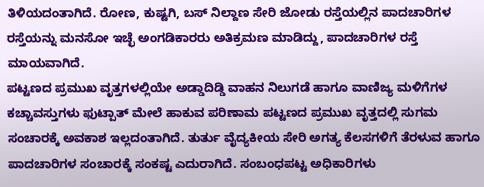ತಿಳಿಯದಂತಾಗಿದೆ. ರೋಣ, ಕುಷ್ಟಗಿ, ಬಸ್ ನಿಲ್ದಾಣ ಸೇರಿ ಜೋಡು ರಸ್ತೆಯಲ್ಲಿನ ಪಾದಚಾರಿಗಳ ರಸ್ತೆಯನ್ನು ಮನಸೋ ಇಚ್ಛೆ ಅಂಗಡಿಕಾರರು ಅತಿಕ್ರಮಣ ಮಾಡಿದ್ದು, ಪಾದಚಾರಿಗಳ ರಸ್ತೆ ಮಾಯವಾಗಿದೆ.
ಪಟ್ಟಣದ ಪ್ರಮುಖ ವೃತ್ತಗಳಲ್ಲಿಯೇ ಅಡ್ಡಾದಿಡ್ಡಿ ವಾಹನ ನಿಲುಗಡೆ ಹಾಗೂ ವಾಣಿಜ್ಯ ಮಳಿಗೆಗಳ ಕಚ್ಚಾವಸ್ತುಗಳು ಫುಟ್ಪಾತ್ ಮೇಲೆ ಹಾಕುವ ಪರಿಣಾಮ ಪಟ್ಟಣದ ಪ್ರಮುಖ ವೃತ್ತದಲ್ಲಿ ಸುಗಮ ಸಂಚಾರಕ್ಕೆ ಅವಕಾಶ ಇಲ್ಲದಂತಾಗಿದೆ. ತುರ್ತು ವೈದ್ಯಕೀಯ ಸೇರಿ ಅಗತ್ಯ ಕೆಲಸಗಳಿಗೆ ತೆರಳುವ ಹಾಗೂ ಪಾದಚಾರಿಗಳ ಸಂಚಾರಕ್ಕೆ ಸಂಕಷ್ಟ ಎದುರಾಗಿದೆ. ಸಂಬಂಧಪಟ್ಟ ಅಧಿಕಾರಿಗಳು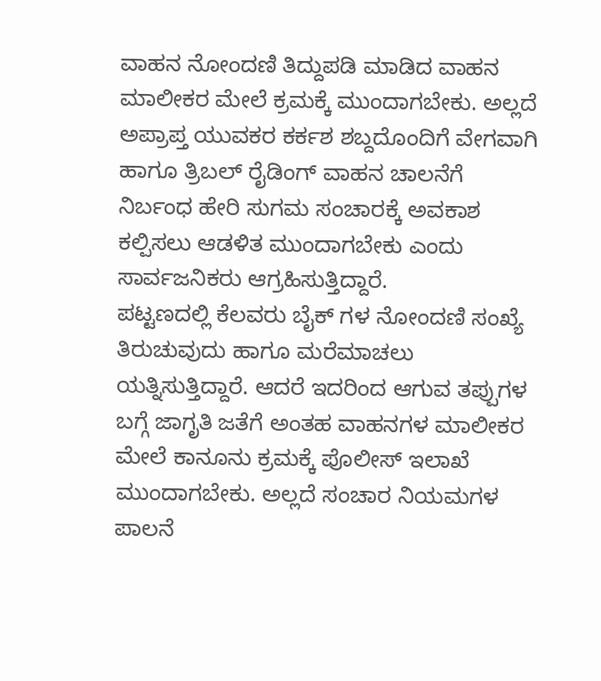ವಾಹನ ನೋಂದಣಿ ತಿದ್ದುಪಡಿ ಮಾಡಿದ ವಾಹನ ಮಾಲೀಕರ ಮೇಲೆ ಕ್ರಮಕ್ಕೆ ಮುಂದಾಗಬೇಕು. ಅಲ್ಲದೆ ಅಪ್ರಾಪ್ತ ಯುವಕರ ಕರ್ಕಶ ಶಬ್ದದೊಂದಿಗೆ ವೇಗವಾಗಿ ಹಾಗೂ ತ್ರಿಬಲ್ ರೈಡಿಂಗ್ ವಾಹನ ಚಾಲನೆಗೆ ನಿರ್ಬಂಧ ಹೇರಿ ಸುಗಮ ಸಂಚಾರಕ್ಕೆ ಅವಕಾಶ ಕಲ್ಪಿಸಲು ಆಡಳಿತ ಮುಂದಾಗಬೇಕು ಎಂದು ಸಾರ್ವಜನಿಕರು ಆಗ್ರಹಿಸುತ್ತಿದ್ದಾರೆ.
ಪಟ್ಟಣದಲ್ಲಿ ಕೆಲವರು ಬೈಕ್ ಗಳ ನೋಂದಣಿ ಸಂಖ್ಯೆ ತಿರುಚುವುದು ಹಾಗೂ ಮರೆಮಾಚಲು ಯತ್ನಿಸುತ್ತಿದ್ದಾರೆ. ಆದರೆ ಇದರಿಂದ ಆಗುವ ತಪ್ಪುಗಳ ಬಗ್ಗೆ ಜಾಗೃತಿ ಜತೆಗೆ ಅಂತಹ ವಾಹನಗಳ ಮಾಲೀಕರ ಮೇಲೆ ಕಾನೂನು ಕ್ರಮಕ್ಕೆ ಪೊಲೀಸ್ ಇಲಾಖೆ ಮುಂದಾಗಬೇಕು. ಅಲ್ಲದೆ ಸಂಚಾರ ನಿಯಮಗಳ ಪಾಲನೆ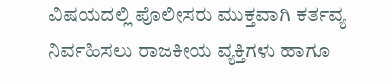ವಿಷಯದಲ್ಲಿ ಪೊಲೀಸರು ಮುಕ್ತವಾಗಿ ಕರ್ತವ್ಯ ನಿರ್ವಹಿಸಲು ರಾಜಕೀಯ ವ್ಯಕ್ತಿಗಳು ಹಾಗೂ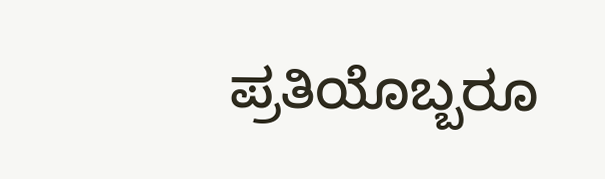ಪ್ರತಿಯೊಬ್ಬರೂ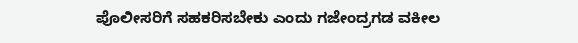ಪೊಲೀಸರಿಗೆ ಸಹಕರಿಸಬೇಕು ಎಂದು ಗಜೇಂದ್ರಗಡ ವಕೀಲ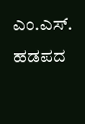ಎಂ.ಎಸ್. ಹಡಪದ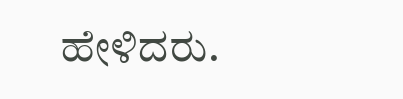ಹೇಳಿದರು.